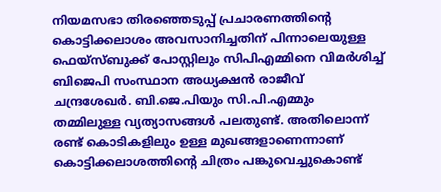നിയമസഭാ തിരഞ്ഞെടുപ്പ് പ്രചാരണത്തിന്റെ കൊട്ടിക്കലാശം അവസാനിച്ചതിന് പിന്നാലെയുള്ള ഫെയ്‌സ്ബുക്ക് പോസ്റ്റിലും സിപിഎമ്മിനെ വിമർശിച്ച് ബിജെപി സംസ്ഥാന അധ്യക്ഷൻ രാജീവ് ചന്ദ്രശേഖർ. ബി.ജെ.പിയും സി.പി.എമ്മും തമ്മിലുള്ള വ്യത്യാസങ്ങൾ പലതുണ്ട്. അതിലൊന്ന് രണ്ട് കൊടികളിലും ഉള്ള മുഖങ്ങളാണെന്നാണ് കൊട്ടിക്കലാശത്തിന്റെ ചിത്രം പങ്കുവെച്ചുകൊണ്ട്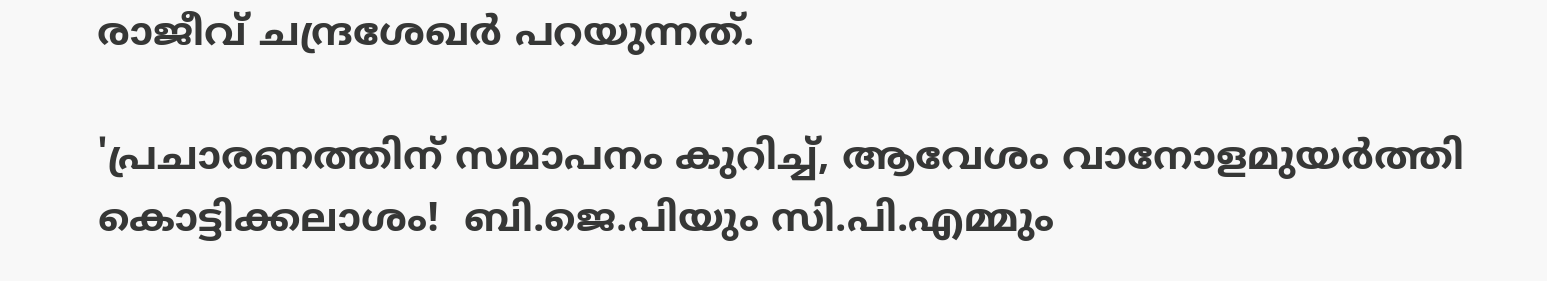രാജീവ് ചന്ദ്രശേഖർ പറയുന്നത്.

'പ്രചാരണത്തിന് സമാപനം കുറിച്ച്, ആവേശം വാനോളമുയർത്തി കൊട്ടിക്കലാശം!  ബി.ജെ.പിയും സി.പി.എമ്മും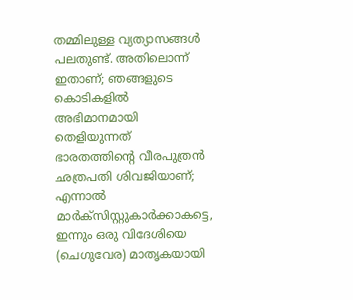തമ്മിലുള്ള വ്യത്യാസങ്ങൾ പലതുണ്ട്. അതിലൊന്ന് ഇതാണ്; ഞങ്ങളുടെ കൊടികളിൽ അഭിമാനമായി തെളിയുന്നത് ഭാരതത്തിന്റെ വീരപുത്രൻ ഛത്രപതി ശിവജിയാണ്; എന്നാൽ മാർക്സിസ്റ്റുകാർക്കാകട്ടെ, ഇന്നും ഒരു വിദേശിയെ (ചെഗുവേര) മാതൃകയായി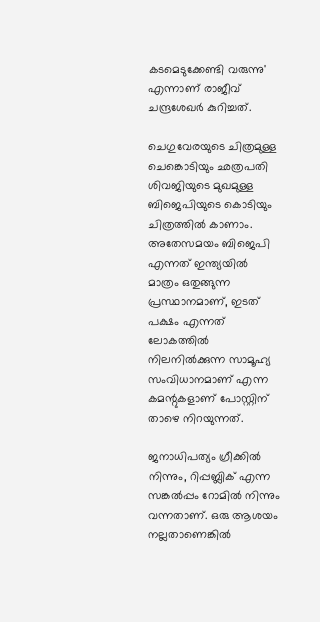കടമെടുക്കേണ്ടി വരുന്നു' എന്നാണ് രാജീവ് ചന്ദ്രശേഖർ കുറിച്ചത്.

ചെഗുവേരയുടെ ചിത്രമുള്ള ചെങ്കൊടിയും ഛത്രപതി ശിവജിയുടെ മുഖമുള്ള ബിജെപിയുടെ കൊടിയും ചിത്രത്തിൽ കാണാം. അതേസമയം ബിജെപി എന്നത് ഇന്ത്യയിൽ മാത്രം ഒതുങ്ങുന്ന പ്രസ്ഥാനമാണ്, ഇടത് പക്ഷം എന്നത് ലോകത്തിൽ നിലനിൽക്കുന്ന സാമൂഹ്യ സംവിധാനമാണ് എന്ന കമന്റുകളാണ് പോസ്റ്റിന് താഴെ നിറയുന്നത്.

ജനാധിപത്യം ഗ്രീക്കിൽ നിന്നും, റിപ്പബ്ലിക് എന്ന സങ്കൽപ്പം റോമിൽ നിന്നും വന്നതാണ്. ഒരു ആശയം നല്ലതാണെങ്കിൽ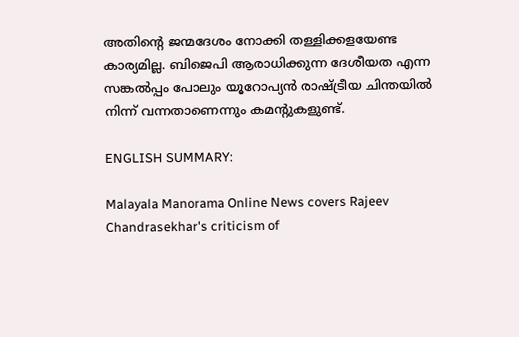അതിന്റെ ജന്മദേശം നോക്കി തള്ളിക്കളയേണ്ട കാര്യമില്ല. ബിജെപി ആരാധിക്കുന്ന ദേശീയത എന്ന സങ്കൽപ്പം പോലും യൂറോപ്യൻ രാഷ്ട്രീയ ചിന്തയിൽ നിന്ന് വന്നതാണെന്നും കമന്റുകളുണ്ട്.

ENGLISH SUMMARY:

Malayala Manorama Online News covers Rajeev Chandrasekhar's criticism of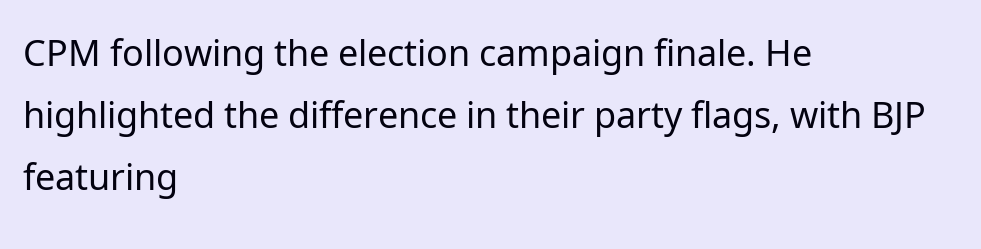CPM following the election campaign finale. He highlighted the difference in their party flags, with BJP featuring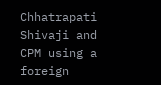Chhatrapati Shivaji and CPM using a foreign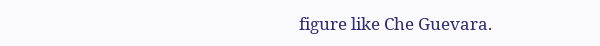figure like Che Guevara.